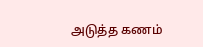அடுத்த கணம்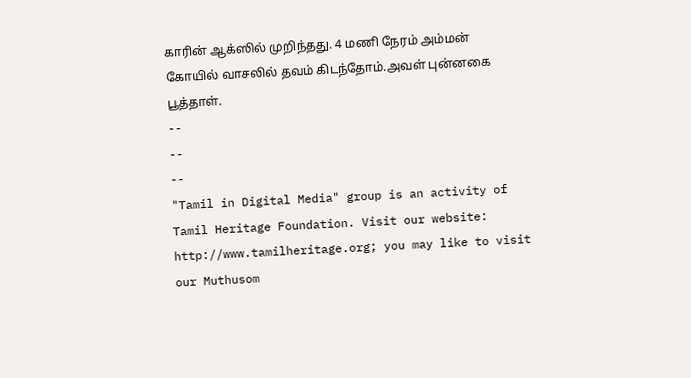காரின் ஆக்ஸில் முறிந்தது. 4 மணி நேரம் அம்மன் கோயில் வாசலில் தவம் கிடந்தோம்.அவள் புன்னகை பூத்தாள்.
--
--
--
"Tamil in Digital Media" group is an activity of Tamil Heritage Foundation. Visit our website: http://www.tamilheritage.org; you may like to visit our Muthusom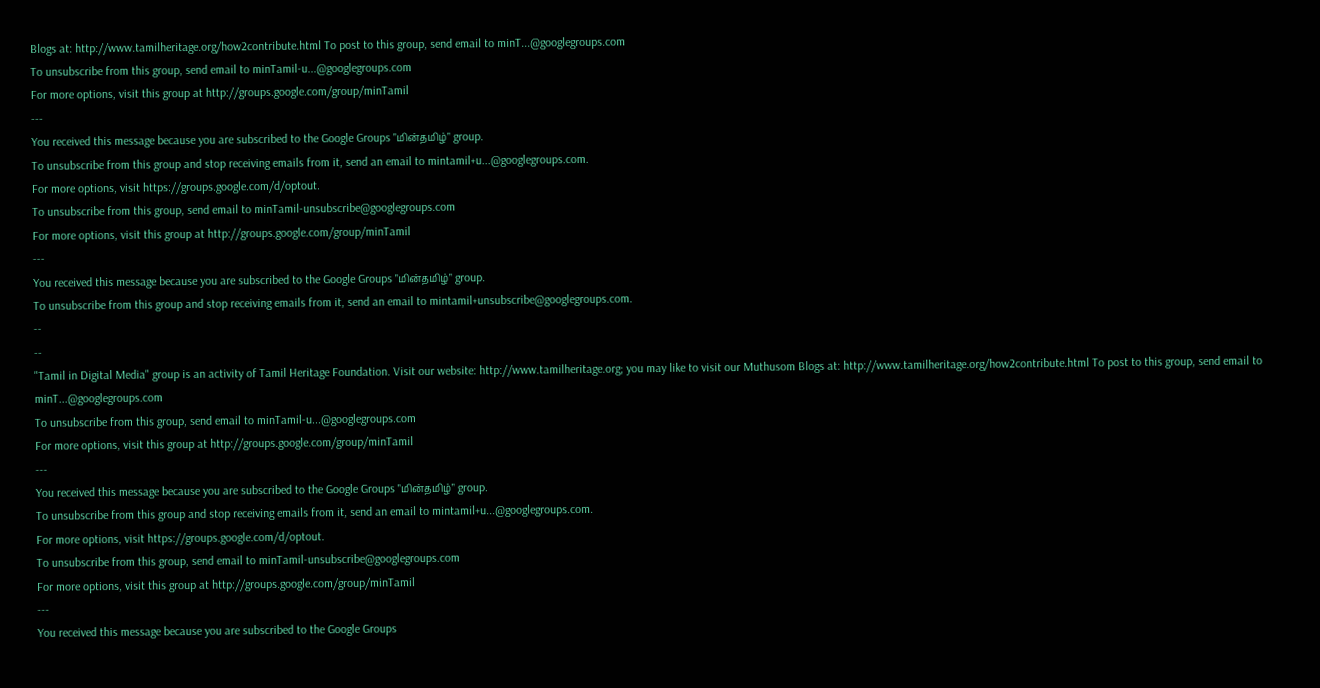Blogs at: http://www.tamilheritage.org/how2contribute.html To post to this group, send email to minT...@googlegroups.com
To unsubscribe from this group, send email to minTamil-u...@googlegroups.com
For more options, visit this group at http://groups.google.com/group/minTamil
---
You received this message because you are subscribed to the Google Groups "மின்தமிழ்" group.
To unsubscribe from this group and stop receiving emails from it, send an email to mintamil+u...@googlegroups.com.
For more options, visit https://groups.google.com/d/optout.
To unsubscribe from this group, send email to minTamil-unsubscribe@googlegroups.com
For more options, visit this group at http://groups.google.com/group/minTamil
---
You received this message because you are subscribed to the Google Groups "மின்தமிழ்" group.
To unsubscribe from this group and stop receiving emails from it, send an email to mintamil+unsubscribe@googlegroups.com.
--
--
"Tamil in Digital Media" group is an activity of Tamil Heritage Foundation. Visit our website: http://www.tamilheritage.org; you may like to visit our Muthusom Blogs at: http://www.tamilheritage.org/how2contribute.html To post to this group, send email to minT...@googlegroups.com
To unsubscribe from this group, send email to minTamil-u...@googlegroups.com
For more options, visit this group at http://groups.google.com/group/minTamil
---
You received this message because you are subscribed to the Google Groups "மின்தமிழ்" group.
To unsubscribe from this group and stop receiving emails from it, send an email to mintamil+u...@googlegroups.com.
For more options, visit https://groups.google.com/d/optout.
To unsubscribe from this group, send email to minTamil-unsubscribe@googlegroups.com
For more options, visit this group at http://groups.google.com/group/minTamil
---
You received this message because you are subscribed to the Google Groups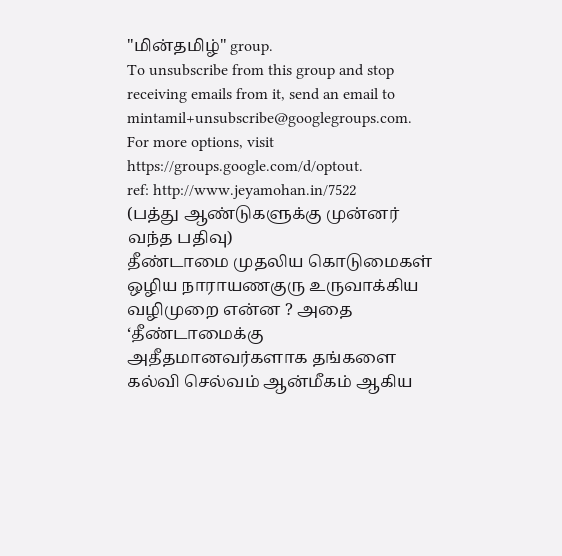"மின்தமிழ்" group.
To unsubscribe from this group and stop receiving emails from it, send an email to mintamil+unsubscribe@googlegroups.com.
For more options, visit https://groups.google.com/d/optout.
ref: http://www.jeyamohan.in/7522
(பத்து ஆண்டுகளுக்கு முன்னர் வந்த பதிவு)
தீண்டாமை முதலிய கொடுமைகள் ஒழிய நாராயணகுரு உருவாக்கிய வழிமுறை என்ன ? அதை ‘தீண்டாமைக்கு அதீதமானவர்களாக தங்களை கல்வி செல்வம் ஆன்மீகம் ஆகிய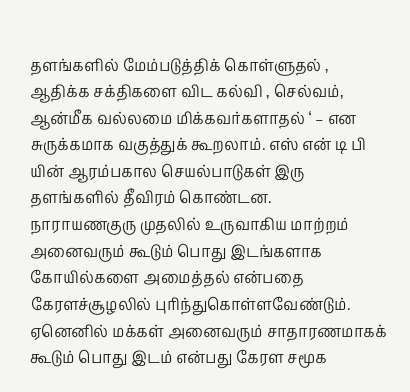தளங்களில் மேம்படுத்திக் கொள்ளுதல் , ஆதிக்க சக்திகளை விட கல்வி , செல்வம், ஆன்மீக வல்லமை மிக்கவர்களாதல் ‘ – என சுருக்கமாக வகுத்துக் கூறலாம். எஸ் என் டி பி யின் ஆரம்பகால செயல்பாடுகள் இரு தளங்களில் தீவிரம் கொண்டன.
நாராயணகுரு முதலில் உருவாகிய மாற்றம் அனைவரும் கூடும் பொது இடங்களாக கோயில்களை அமைத்தல் என்பதை கேரளச்சூழலில் புரிந்துகொள்ளவேண்டும். ஏனெனில் மக்கள் அனைவரும் சாதாரணமாகக் கூடும் பொது இடம் என்பது கேரள சமூக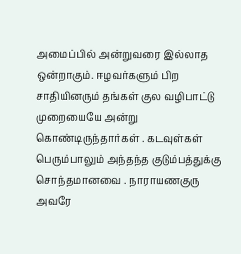அமைப்பில் அன்றுவரை இல்லாத ஒன்றாகும். ஈழவர்களும் பிற சாதியினரும் தங்கள் குல வழிபாட்டு முறையையே அன்று கொண்டிருந்தார்கள் . கடவுள்கள் பெரும்பாலும் அந்தந்த குடும்பத்துக்கு சொந்தமானவை . நாராயணகுரு அவரே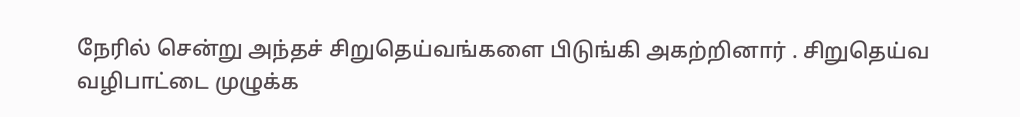நேரில் சென்று அந்தச் சிறுதெய்வங்களை பிடுங்கி அகற்றினார் . சிறுதெய்வ வழிபாட்டை முழுக்க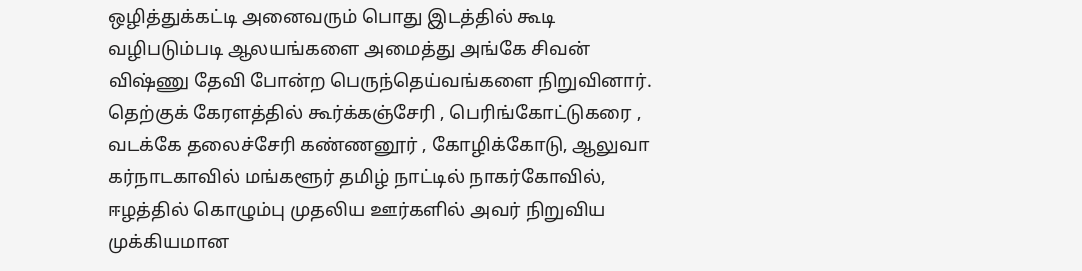ஒழித்துக்கட்டி அனைவரும் பொது இடத்தில் கூடி வழிபடும்படி ஆலயங்களை அமைத்து அங்கே சிவன் விஷ்ணு தேவி போன்ற பெருந்தெய்வங்களை நிறுவினார். தெற்குக் கேரளத்தில் கூர்க்கஞ்சேரி , பெரிங்கோட்டுகரை , வடக்கே தலைச்சேரி கண்ணனூர் , கோழிக்கோடு, ஆலுவா கர்நாடகாவில் மங்களூர் தமிழ் நாட்டில் நாகர்கோவில், ஈழத்தில் கொழும்பு முதலிய ஊர்களில் அவர் நிறுவிய முக்கியமான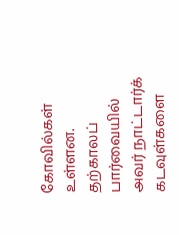கோவில்கள் உள்ளன.
தற்காலப் பார்வையில் அவர் நாட்டார்க் கடவுள்களை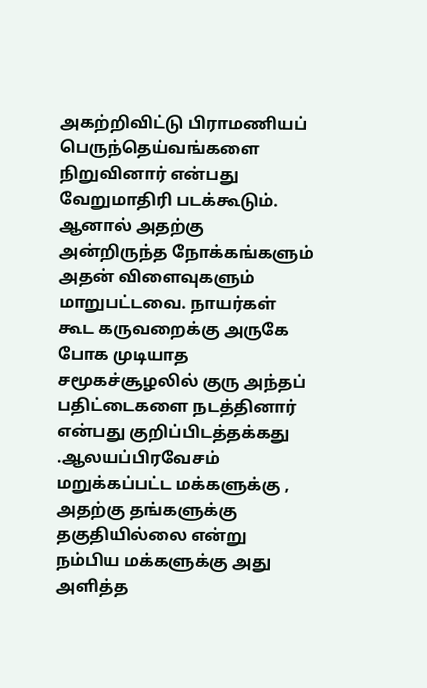அகற்றிவிட்டு பிராமணியப் பெருந்தெய்வங்களை நிறுவினார் என்பது வேறுமாதிரி படக்கூடும். ஆனால் அதற்கு அன்றிருந்த நோக்கங்களும் அதன் விளைவுகளும் மாறுபட்டவை. நாயர்கள் கூட கருவறைக்கு அருகே போக முடியாத சமூகச்சூழலில் குரு அந்தப் பதிட்டைகளை நடத்தினார் என்பது குறிப்பிடத்தக்கது .ஆலயப்பிரவேசம் மறுக்கப்பட்ட மக்களுக்கு , அதற்கு தங்களுக்கு தகுதியில்லை என்று நம்பிய மக்களுக்கு அது அளித்த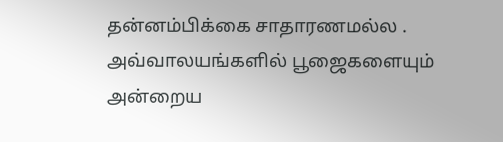தன்னம்பிக்கை சாதாரணமல்ல . அவ்வாலயங்களில் பூஜைகளையும் அன்றைய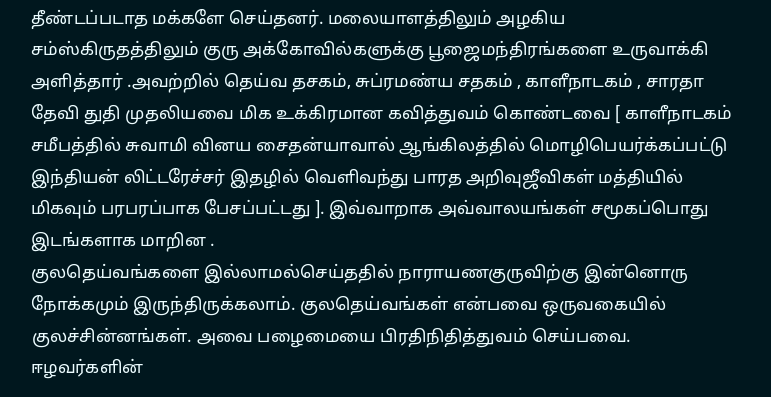தீண்டப்படாத மக்களே செய்தனர். மலையாளத்திலும் அழகிய சம்ஸ்கிருதத்திலும் குரு அக்கோவில்களுக்கு பூஜைமந்திரங்களை உருவாக்கி அளித்தார் .அவற்றில் தெய்வ தசகம், சுப்ரமண்ய சதகம் , காளீநாடகம் , சாரதா தேவி துதி முதலியவை மிக உக்கிரமான கவித்துவம் கொண்டவை [ காளீநாடகம் சமீபத்தில் சுவாமி வினய சைதன்யாவால் ஆங்கிலத்தில் மொழிபெயர்க்கப்பட்டு இந்தியன் லிட்டரேச்சர் இதழில் வெளிவந்து பாரத அறிவுஜீவிகள் மத்தியில் மிகவும் பரபரப்பாக பேசப்பட்டது ]. இவ்வாறாக அவ்வாலயங்கள் சமூகப்பொது இடங்களாக மாறின .
குலதெய்வங்களை இல்லாமல்செய்ததில் நாராயணகுருவிற்கு இன்னொரு நோக்கமும் இருந்திருக்கலாம். குலதெய்வங்கள் என்பவை ஒருவகையில் குலச்சின்னங்கள். அவை பழைமையை பிரதிநிதித்துவம் செய்பவை. ஈழவர்களின்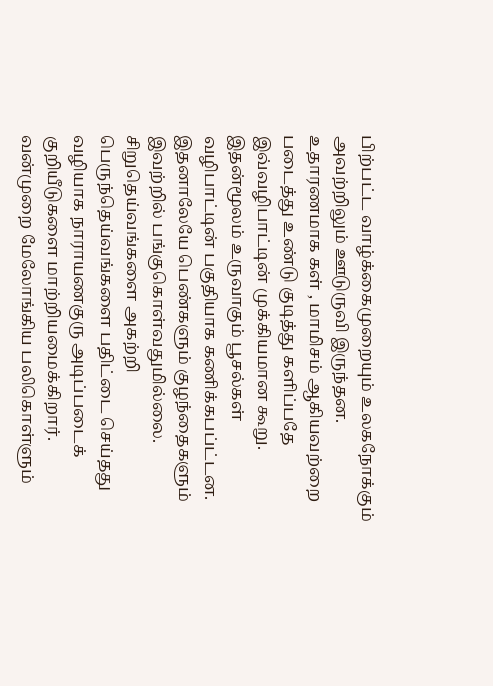பிற்பட்ட வாழ்க்கைமுறையும் உலகநோக்கும் அவற்றிலும் ஊடுருவி இருந்தன. உதாரணமாக கள் , மாமிசம் ஆகியவற்றை படைத்து உண்டு குடித்து களிப்பதே இவ்வழிபாட்டின் முக்கியமான கூறு. இதன்மூலம் உருவாகும் பூசல்கள் வழிபாட்டின் பகுதியாக கணிக்கபப்ட்டன. இதனாலேயே பெண்களும் குழந்தைகளும் இவற்றில் பங்குகொள்வதுமில்லை. சிறுதெய்வங்களை அகற்றி பெருந்தெய்வங்களை பதிட்டை செய்தது வழியாக நாராயணகுரு அடிப்படைக் குறியீடுகளை மாற்றியமைக்கிறார். வன்முறை மேலோங்கிய பலிகொள்ளும்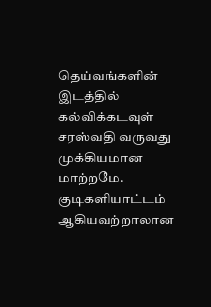தெய்வங்களின் இடத்தில் கல்விக்கடவுள் சரஸ்வதி வருவது முக்கியமான மாற்றமே. குடிகளியாட்டம் ஆகியவற்றாலான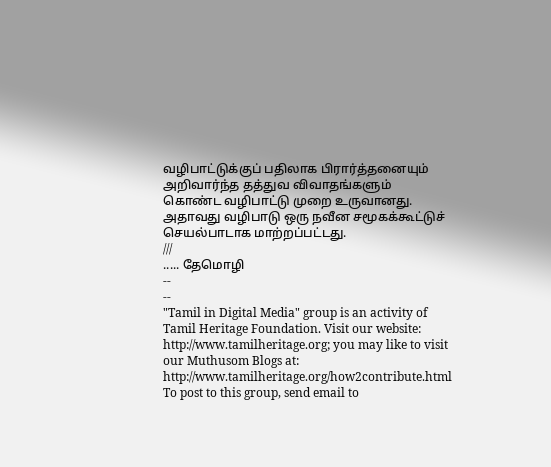வழிபாட்டுக்குப் பதிலாக பிரார்த்தனையும் அறிவார்ந்த தத்துவ விவாதங்களும் கொண்ட வழிபாட்டு முறை உருவானது. அதாவது வழிபாடு ஒரு நவீன சமூகக்கூட்டுச் செயல்பாடாக மாற்றப்பட்டது.
///
..... தேமொழி
--
--
"Tamil in Digital Media" group is an activity of Tamil Heritage Foundation. Visit our website: http://www.tamilheritage.org; you may like to visit our Muthusom Blogs at: http://www.tamilheritage.org/how2contribute.html To post to this group, send email to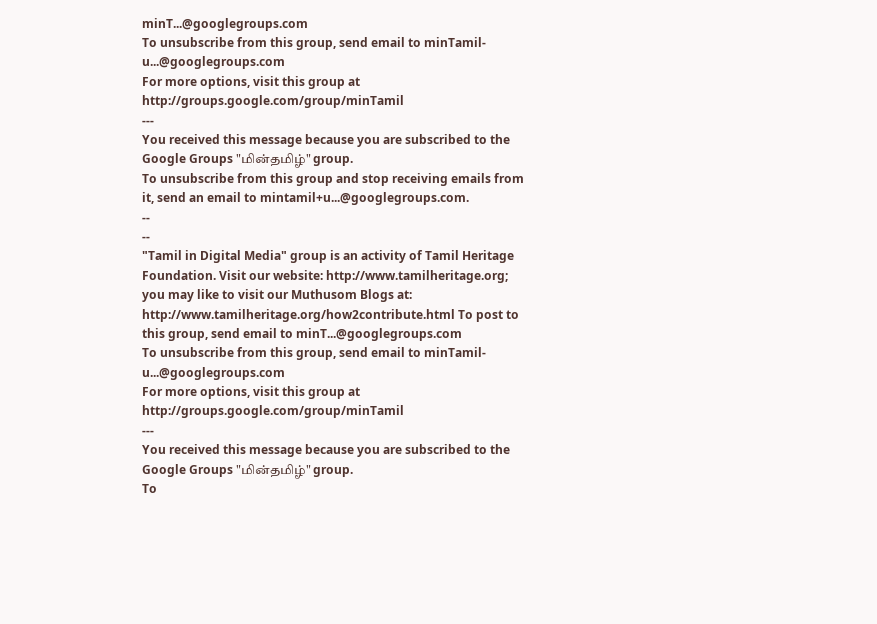minT...@googlegroups.com
To unsubscribe from this group, send email to minTamil-u...@googlegroups.com
For more options, visit this group at http://groups.google.com/group/minTamil
---
You received this message because you are subscribed to the Google Groups "மின்தமிழ்" group.
To unsubscribe from this group and stop receiving emails from it, send an email to mintamil+u...@googlegroups.com.
--
--
"Tamil in Digital Media" group is an activity of Tamil Heritage Foundation. Visit our website: http://www.tamilheritage.org; you may like to visit our Muthusom Blogs at: http://www.tamilheritage.org/how2contribute.html To post to this group, send email to minT...@googlegroups.com
To unsubscribe from this group, send email to minTamil-u...@googlegroups.com
For more options, visit this group at http://groups.google.com/group/minTamil
---
You received this message because you are subscribed to the Google Groups "மின்தமிழ்" group.
To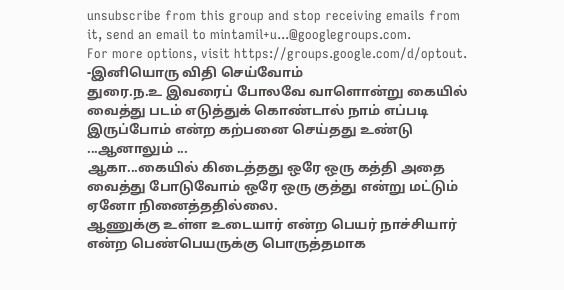unsubscribe from this group and stop receiving emails from it, send an email to mintamil+u...@googlegroups.com.
For more options, visit https://groups.google.com/d/optout.
-இனியொரு விதி செய்வோம்
துரை.ந.உ இவரைப் போலவே வாளொன்று கையில் வைத்து படம் எடுத்துக் கொண்டால் நாம் எப்படி இருப்போம் என்ற கற்பனை செய்தது உண்டு ...ஆனாலும் ...
ஆகா...கையில் கிடைத்தது ஒரே ஒரு கத்தி அதை வைத்து போடுவோம் ஒரே ஒரு குத்து என்று மட்டும் ஏனோ நினைத்ததில்லை.
ஆணுக்கு உள்ள உடையார் என்ற பெயர் நாச்சியார் என்ற பெண்பெயருக்கு பொருத்தமாக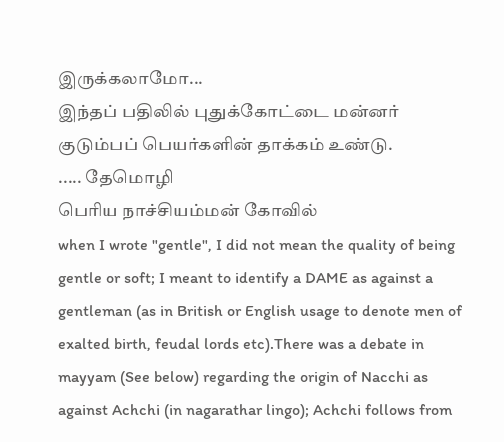இருக்கலாமோ...
இந்தப் பதிலில் புதுக்கோட்டை மன்னர் குடும்பப் பெயர்களின் தாக்கம் உண்டு.
..... தேமொழி
பெரிய நாச்சியம்மன் கோவில்
when I wrote "gentle", I did not mean the quality of being gentle or soft; I meant to identify a DAME as against a gentleman (as in British or English usage to denote men of exalted birth, feudal lords etc).There was a debate in mayyam (See below) regarding the origin of Nacchi as against Achchi (in nagarathar lingo); Achchi follows from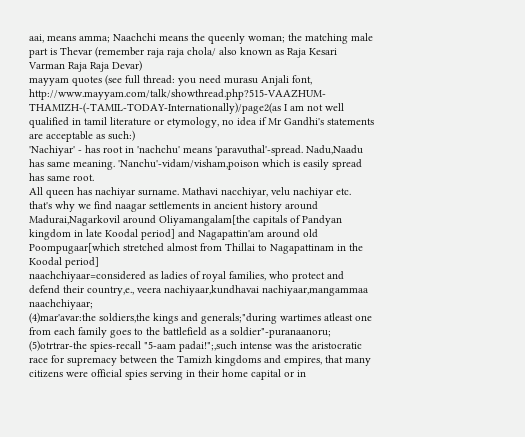aai, means amma; Naachchi means the queenly woman; the matching male part is Thevar (remember raja raja chola/ also known as Raja Kesari Varman Raja Raja Devar)
mayyam quotes (see full thread: you need murasu Anjali font, http://www.mayyam.com/talk/showthread.php?515-VAAZHUM-THAMIZH-(-TAMIL-TODAY-Internationally)/page2(as I am not well qualified in tamil literature or etymology, no idea if Mr Gandhi's statements are acceptable as such:)
'Nachiyar' - has root in 'nachchu' means 'paravuthal'-spread. Nadu,Naadu has same meaning. 'Nanchu'-vidam/visham,poison which is easily spread has same root.
All queen has nachiyar surname. Mathavi nacchiyar, velu nachiyar etc.
that's why we find naagar settlements in ancient history around Madurai,Nagarkovil around Oliyamangalam[the capitals of Pandyan kingdom in late Koodal period] and Nagapattin'am around old Poompugaar[which stretched almost from Thillai to Nagapattinam in the Koodal period]
naachchiyaar=considered as ladies of royal families, who protect and defend their country,e., veera nachiyaar,kundhavai nachiyaar,mangammaa naachchiyaar;
(4)mar'avar:the soldiers,the kings and generals;"during wartimes atleast one from each family goes to the battlefield as a soldier"-puranaanoru;
(5)otrtrar-the spies-recall "5-aam padai!";,such intense was the aristocratic race for supremacy between the Tamizh kingdoms and empires, that many citizens were official spies serving in their home capital or in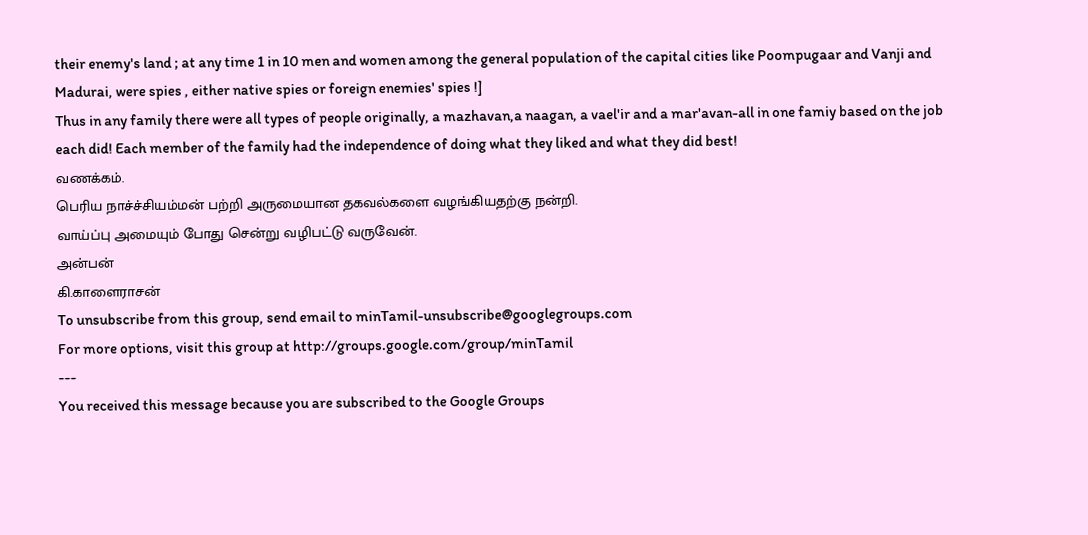their enemy's land ; at any time 1 in 10 men and women among the general population of the capital cities like Poompugaar and Vanji and Madurai, were spies , either native spies or foreign enemies' spies !]
Thus in any family there were all types of people originally, a mazhavan,a naagan, a vael'ir and a mar'avan-all in one famiy based on the job each did! Each member of the family had the independence of doing what they liked and what they did best!
வணக்கம்.
பெரிய நாச்ச்சியம்மன் பற்றி அருமையான தகவல்களை வழங்கியதற்கு நன்றி.
வாய்ப்பு அமையும் போது சென்று வழிபட்டு வருவேன்.
அன்பன்
கி.காளைராசன்
To unsubscribe from this group, send email to minTamil-unsubscribe@googlegroups.com
For more options, visit this group at http://groups.google.com/group/minTamil
---
You received this message because you are subscribed to the Google Groups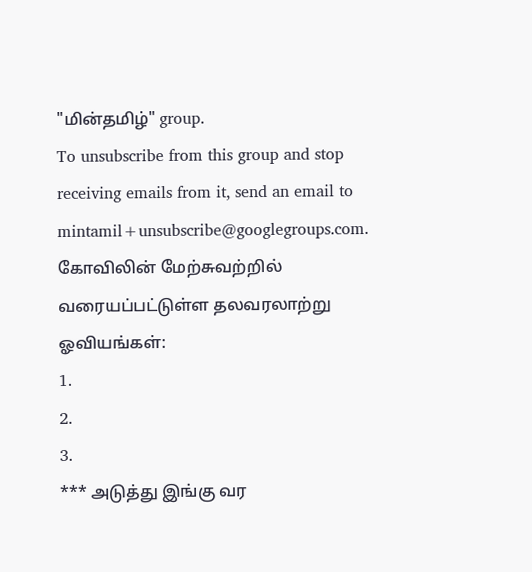"மின்தமிழ்" group.
To unsubscribe from this group and stop receiving emails from it, send an email to mintamil+unsubscribe@googlegroups.com.
கோவிலின் மேற்சுவற்றில் வரையப்பட்டுள்ள தலவரலாற்று ஓவியங்கள்:
1.
2.
3.
*** அடுத்து இங்கு வர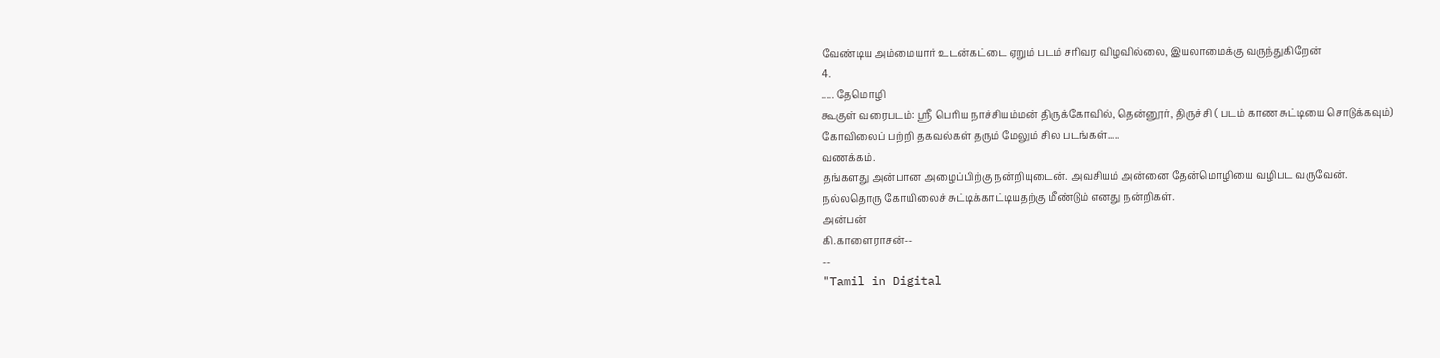வேண்டிய அம்மையார் உடன்கட்டை ஏறும் படம் சரிவர விழவில்லை, இயலாமைக்கு வருந்துகிறேன்
4.
..... தேமொழி
கூகுள் வரைபடம்: ஸ்ரீ பெரிய நாச்சியம்மன் திருக்கோவில், தென்னூர், திருச்சி ( படம் காண சுட்டியை சொடுக்கவும்)
கோவிலைப் பற்றி தகவல்கள் தரும் மேலும் சில படங்கள்.....
வணக்கம்.
தங்களது அன்பான அழைப்பிற்கு நன்றியுடைன். அவசியம் அன்னை தேன்மொழியை வழிபட வருவேன்.
நல்லதொரு கோயிலைச் சுட்டிக்காட்டியதற்கு மீண்டும் எனது நன்றிகள்.
அன்பன்
கி.காளைராசன்--
--
"Tamil in Digital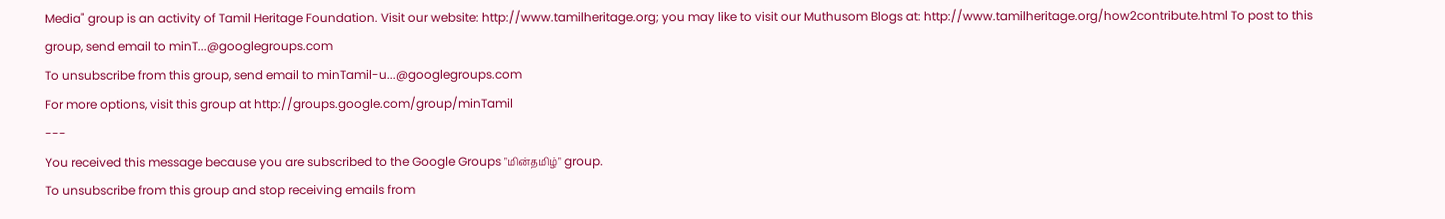Media" group is an activity of Tamil Heritage Foundation. Visit our website: http://www.tamilheritage.org; you may like to visit our Muthusom Blogs at: http://www.tamilheritage.org/how2contribute.html To post to this group, send email to minT...@googlegroups.com
To unsubscribe from this group, send email to minTamil-u...@googlegroups.com
For more options, visit this group at http://groups.google.com/group/minTamil
---
You received this message because you are subscribed to the Google Groups "மின்தமிழ்" group.
To unsubscribe from this group and stop receiving emails from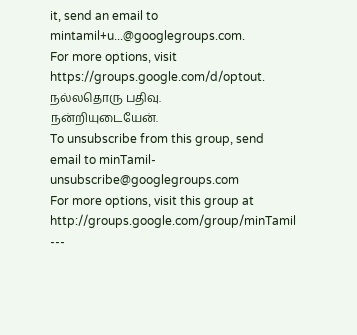it, send an email to mintamil+u...@googlegroups.com.
For more options, visit https://groups.google.com/d/optout.
நல்லதொரு பதிவு.
நன்றியுடையேன்.
To unsubscribe from this group, send email to minTamil-unsubscribe@googlegroups.com
For more options, visit this group at http://groups.google.com/group/minTamil
---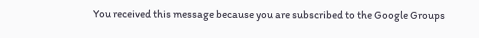You received this message because you are subscribed to the Google Groups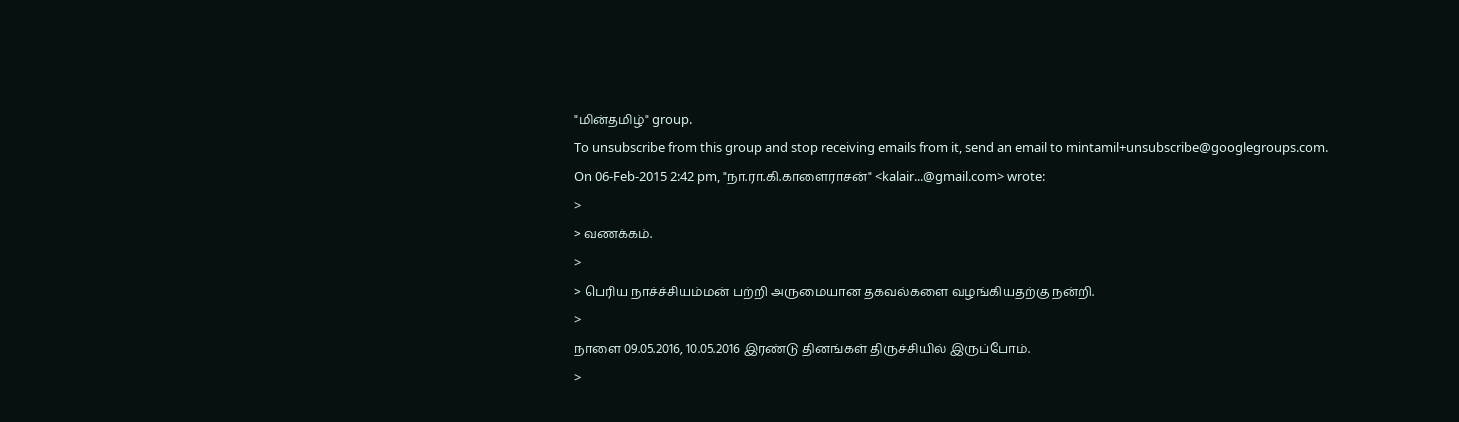"மின்தமிழ்" group.
To unsubscribe from this group and stop receiving emails from it, send an email to mintamil+unsubscribe@googlegroups.com.
On 06-Feb-2015 2:42 pm, "நா.ரா.கி.காளைராசன்" <kalair...@gmail.com> wrote:
>
> வணக்கம்.
>
> பெரிய நாச்ச்சியம்மன் பற்றி அருமையான தகவல்களை வழங்கியதற்கு நன்றி.
>
நாளை 09.05.2016, 10.05.2016 இரண்டு தினங்கள் திருச்சியில் இருப்போம்.
>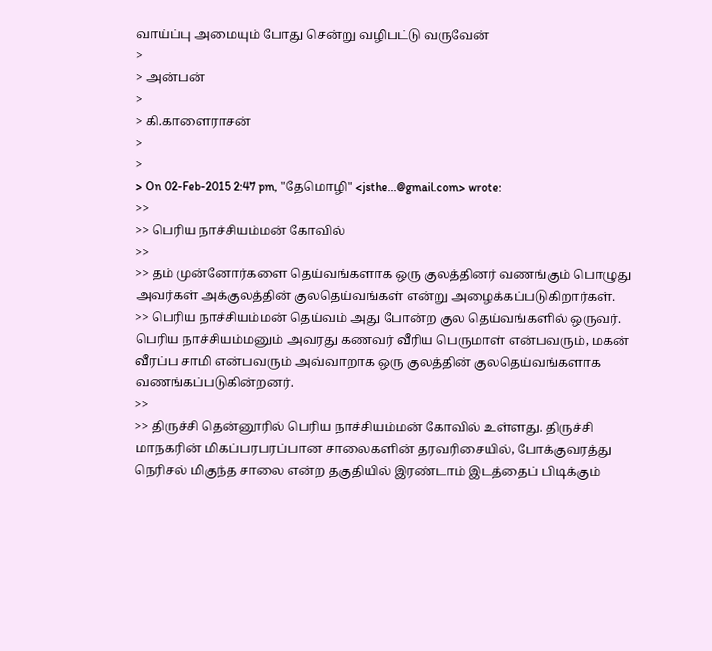வாய்ப்பு அமையும் போது சென்று வழிபட்டு வருவேன்
>
> அன்பன்
>
> கி.காளைராசன்
>
>
> On 02-Feb-2015 2:47 pm, "தேமொழி" <jsthe...@gmail.com> wrote:
>>
>> பெரிய நாச்சியம்மன் கோவில்
>>
>> தம் முன்னோர்களை தெய்வங்களாக ஒரு குலத்தினர் வணங்கும் பொழுது அவர்கள் அக்குலத்தின் குலதெய்வங்கள் என்று அழைக்கப்படுகிறார்கள்.
>> பெரிய நாச்சியம்மன் தெய்வம் அது போன்ற குல தெய்வங்களில் ஒருவர். பெரிய நாச்சியம்மனும் அவரது கணவர் வீரிய பெருமாள் என்பவரும், மகன் வீரப்ப சாமி என்பவரும் அவ்வாறாக ஒரு குலத்தின் குலதெய்வங்களாக வணங்கப்படுகின்றனர்.
>>
>> திருச்சி தென்னூரில் பெரிய நாச்சியம்மன் கோவில் உள்ளது. திருச்சி மாநகரின் மிகப்பரபரப்பான சாலைகளின் தரவரிசையில், போக்குவரத்து நெரிசல் மிகுந்த சாலை என்ற தகுதியில் இரண்டாம் இடத்தைப் பிடிக்கும்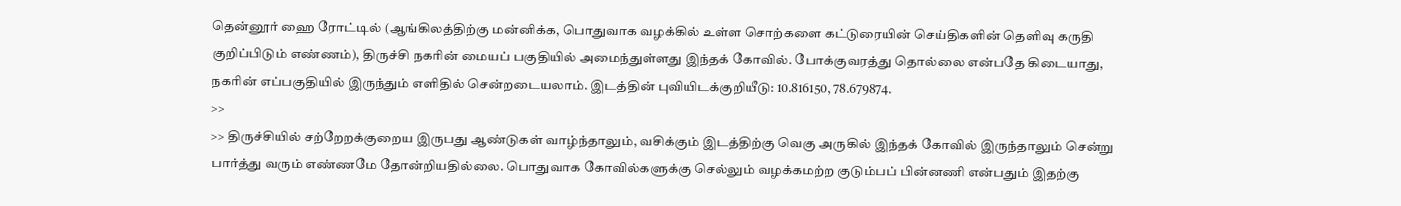தென்னூர் ஹை ரோட்டில் (ஆங்கிலத்திற்கு மன்னிக்க, பொதுவாக வழக்கில் உள்ள சொற்களை கட்டுரையின் செய்திகளின் தெளிவு கருதி குறிப்பிடும் எண்ணம்), திருச்சி நகரின் மையப் பகுதியில் அமைந்துள்ளது இந்தக் கோவில். போக்குவரத்து தொல்லை என்பதே கிடையாது, நகரின் எப்பகுதியில் இருந்தும் எளிதில் சென்றடையலாம். இடத்தின் புவியிடக்குறியீடு: 10.816150, 78.679874.
>>
>> திருச்சியில் சற்றேறக்குறைய இருபது ஆண்டுகள் வாழ்ந்தாலும், வசிக்கும் இடத்திற்கு வெகு அருகில் இந்தக் கோவில் இருந்தாலும் சென்று பார்த்து வரும் எண்ணமே தோன்றியதில்லை. பொதுவாக கோவில்களுக்கு செல்லும் வழக்கமற்ற குடும்பப் பின்னணி என்பதும் இதற்கு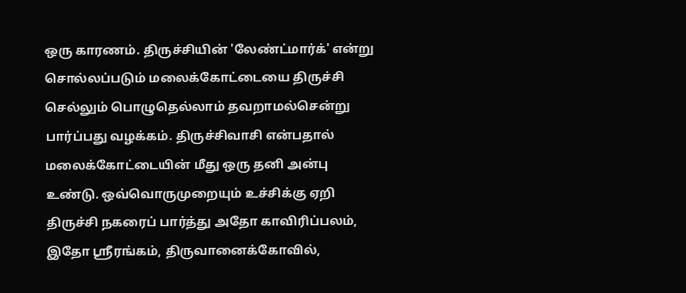ஒரு காரணம். திருச்சியின் 'லேண்ட்மார்க்' என்று சொல்லப்படும் மலைக்கோட்டையை திருச்சி செல்லும் பொழுதெல்லாம் தவறாமல்சென்று பார்ப்பது வழக்கம். திருச்சிவாசி என்பதால் மலைக்கோட்டையின் மீது ஒரு தனி அன்பு உண்டு. ஒவ்வொருமுறையும் உச்சிக்கு ஏறி திருச்சி நகரைப் பார்த்து அதோ காவிரிப்பலம், இதோ ஸ்ரீரங்கம், திருவானைக்கோவில்,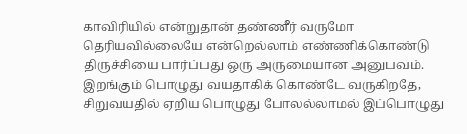காவிரியில் என்றுதான் தண்ணீர் வருமோ தெரியவில்லையே என்றெல்லாம் எண்ணிக்கொண்டு திருச்சியை பார்ப்பது ஒரு அருமையான அனுபவம். இறங்கும் பொழுது வயதாகிக் கொண்டே வருகிறதே, சிறுவயதில் ஏறிய பொழுது போலல்லாமல் இப்பொழுது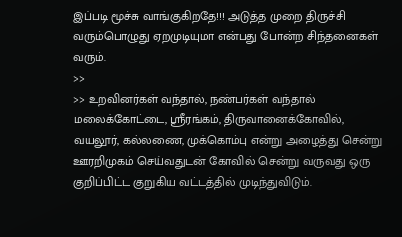இப்படி மூச்சு வாங்குகிறதே!!! அடுத்த முறை திருச்சி வரும்பொழுது ஏறமுடியுமா என்பது போன்ற சிந்தனைகள் வரும்.
>>
>> உறவினர்கள் வந்தால், நண்பர்கள் வந்தால் மலைக்கோட்டை, ஸ்ரீரங்கம், திருவானைக்கோவில், வயலூர், கல்லணை, முக்கொம்பு என்று அழைத்து சென்று ஊரறிமுகம் செய்வதுடன் கோவில் சென்று வருவது ஒரு குறிப்பிட்ட குறுகிய வட்டத்தில் முடிந்துவிடும்.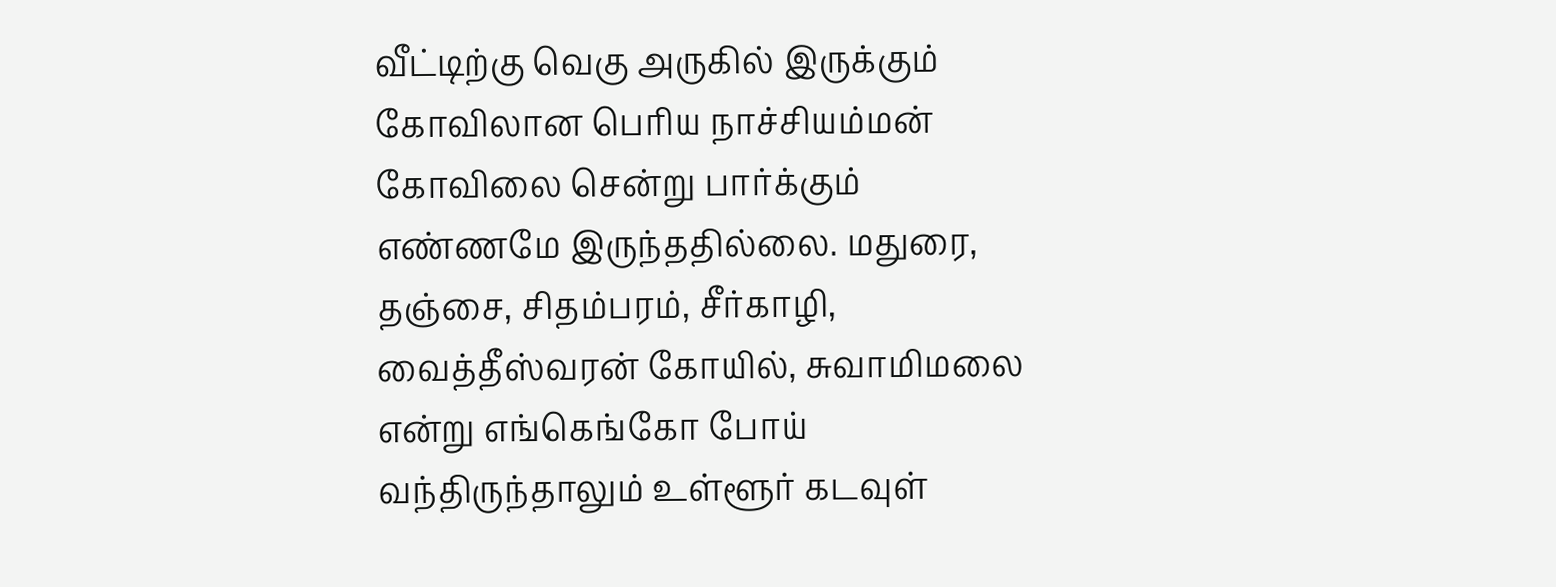வீட்டிற்கு வெகு அருகில் இருக்கும் கோவிலான பெரிய நாச்சியம்மன் கோவிலை சென்று பார்க்கும் எண்ணமே இருந்ததில்லை. மதுரை, தஞ்சை, சிதம்பரம், சீர்காழி, வைத்தீஸ்வரன் கோயில், சுவாமிமலை என்று எங்கெங்கோ போய் வந்திருந்தாலும் உள்ளூர் கடவுள்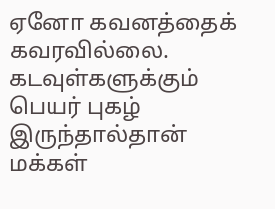ஏனோ கவனத்தைக் கவரவில்லை. கடவுள்களுக்கும் பெயர் புகழ் இருந்தால்தான் மக்கள்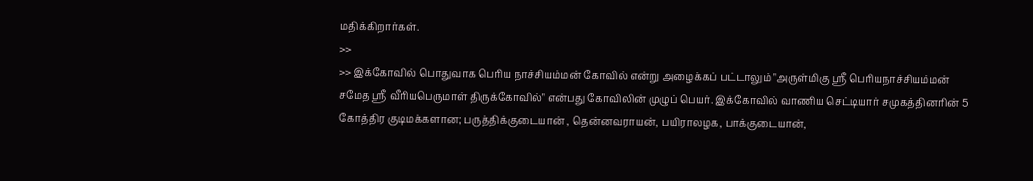மதிக்கிறார்கள்.
>>
>> இக்கோவில் பொதுவாக பெரிய நாச்சியம்மன் கோவில் என்று அழைக்கப் பட்டாலும் "அருள்மிகு ஸ்ரீ பெரியநாச்சியம்மன் சமேத ஸ்ரீ வீரியபெருமாள் திருக்கோவில்" என்பது கோவிலின் முழுப் பெயர். இக்கோவில் வாணிய செட்டியார் சமுகத்தினரின் 5 கோத்திர குடிமக்களான; பருத்திக்குடையான் , தென்னவராயன், பயிராலழக, பாக்குடையான்,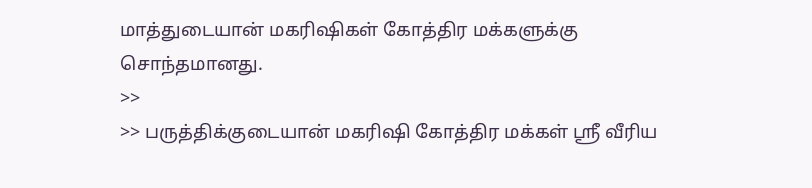மாத்துடையான் மகரிஷிகள் கோத்திர மக்களுக்கு சொந்தமானது.
>>
>> பருத்திக்குடையான் மகரிஷி கோத்திர மக்கள் ஸ்ரீ வீரிய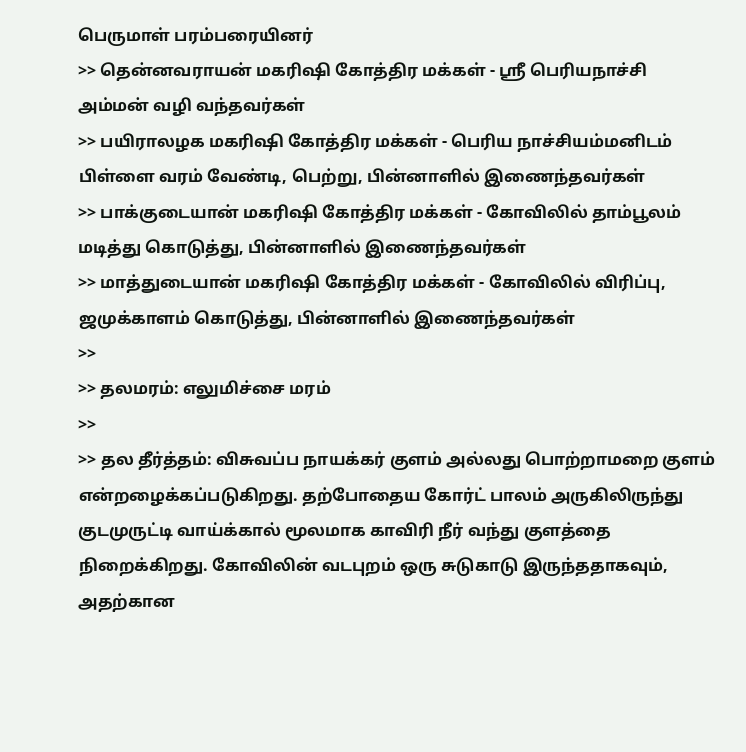பெருமாள் பரம்பரையினர்
>> தென்னவராயன் மகரிஷி கோத்திர மக்கள் - ஸ்ரீ பெரியநாச்சி அம்மன் வழி வந்தவர்கள்
>> பயிராலழக மகரிஷி கோத்திர மக்கள் - பெரிய நாச்சியம்மனிடம் பிள்ளை வரம் வேண்டி, பெற்று, பின்னாளில் இணைந்தவர்கள்
>> பாக்குடையான் மகரிஷி கோத்திர மக்கள் - கோவிலில் தாம்பூலம் மடித்து கொடுத்து, பின்னாளில் இணைந்தவர்கள்
>> மாத்துடையான் மகரிஷி கோத்திர மக்கள் - கோவிலில் விரிப்பு, ஜமுக்காளம் கொடுத்து, பின்னாளில் இணைந்தவர்கள்
>>
>> தலமரம்: எலுமிச்சை மரம்
>>
>> தல தீர்த்தம்: விசுவப்ப நாயக்கர் குளம் அல்லது பொற்றாமறை குளம் என்றழைக்கப்படுகிறது. தற்போதைய கோர்ட் பாலம் அருகிலிருந்து குடமுருட்டி வாய்க்கால் மூலமாக காவிரி நீர் வந்து குளத்தை நிறைக்கிறது. கோவிலின் வடபுறம் ஒரு சுடுகாடு இருந்ததாகவும், அதற்கான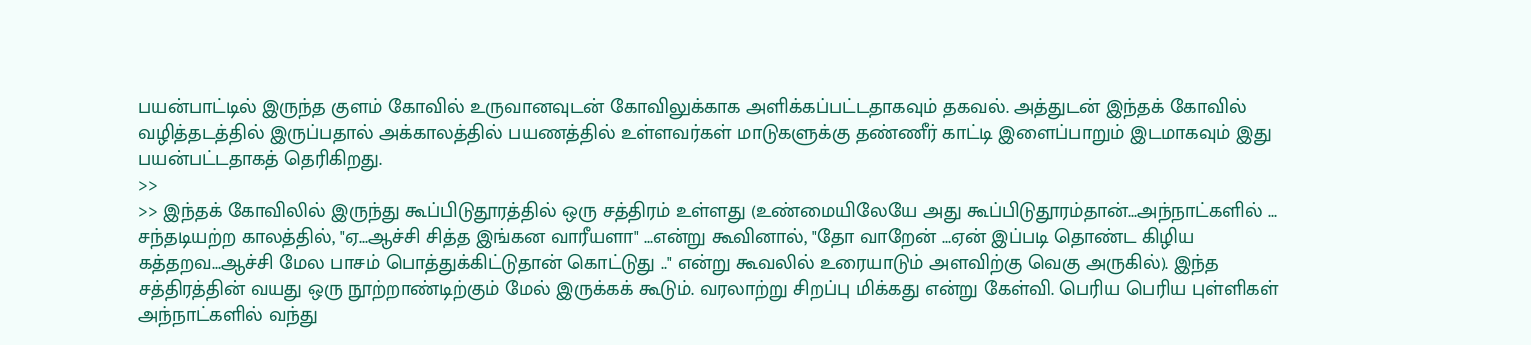பயன்பாட்டில் இருந்த குளம் கோவில் உருவானவுடன் கோவிலுக்காக அளிக்கப்பட்டதாகவும் தகவல். அத்துடன் இந்தக் கோவில் வழித்தடத்தில் இருப்பதால் அக்காலத்தில் பயணத்தில் உள்ளவர்கள் மாடுகளுக்கு தண்ணீர் காட்டி இளைப்பாறும் இடமாகவும் இது பயன்பட்டதாகத் தெரிகிறது.
>>
>> இந்தக் கோவிலில் இருந்து கூப்பிடுதூரத்தில் ஒரு சத்திரம் உள்ளது (உண்மையிலேயே அது கூப்பிடுதூரம்தான்...அந்நாட்களில் ... சந்தடியற்ற காலத்தில், "ஏ...ஆச்சி சித்த இங்கன வாரீயளா" ...என்று கூவினால், "தோ வாறேன் ...ஏன் இப்படி தொண்ட கிழிய கத்தறவ...ஆச்சி மேல பாசம் பொத்துக்கிட்டுதான் கொட்டுது .." என்று கூவலில் உரையாடும் அளவிற்கு வெகு அருகில்). இந்த சத்திரத்தின் வயது ஒரு நூற்றாண்டிற்கும் மேல் இருக்கக் கூடும். வரலாற்று சிறப்பு மிக்கது என்று கேள்வி. பெரிய பெரிய புள்ளிகள் அந்நாட்களில் வந்து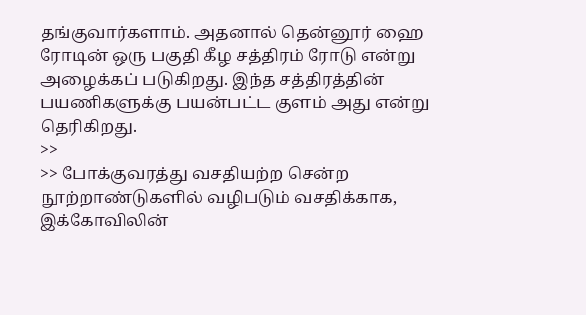தங்குவார்களாம். அதனால் தென்னூர் ஹை ரோடின் ஒரு பகுதி கீழ சத்திரம் ரோடு என்று அழைக்கப் படுகிறது. இந்த சத்திரத்தின் பயணிகளுக்கு பயன்பட்ட குளம் அது என்று தெரிகிறது.
>>
>> போக்குவரத்து வசதியற்ற சென்ற நூற்றாண்டுகளில் வழிபடும் வசதிக்காக, இக்கோவிலின்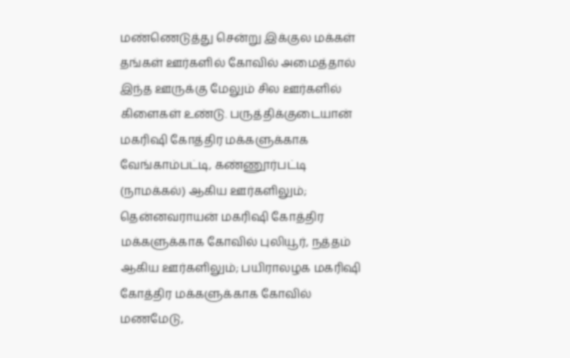மண்ணெடுத்து சென்று இக்குல மக்கள் தங்கள் ஊர்களில் கோவில் அமைத்தால் இந்த ஊருக்கு மேலும் சில ஊர்களில் கிளைகள் உண்டு. பருத்திக்குடையான் மகரிஷி கோத்திர மக்களுக்காக வேங்காம்பட்டி, கண்ணூர்பட்டி (நாமக்கல்) ஆகிய ஊர்களிலும்; தென்னவராயன் மகரிஷி கோத்திர மக்களுக்காக கோவில் புலியூர், நத்தம் ஆகிய ஊர்களிலும்; பயிராலழக மகரிஷி கோத்திர மக்களுக்காக கோவில் மணமேடு,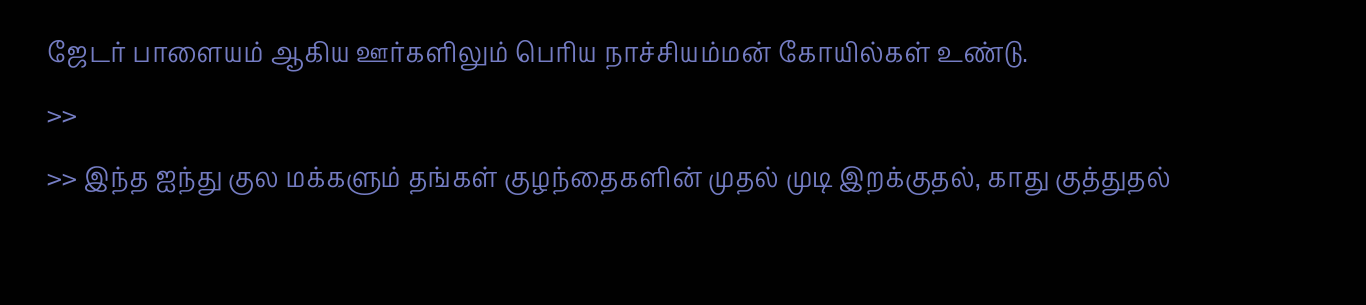ஜேடர் பாளையம் ஆகிய ஊர்களிலும் பெரிய நாச்சியம்மன் கோயில்கள் உண்டு.
>>
>> இந்த ஐந்து குல மக்களும் தங்கள் குழந்தைகளின் முதல் முடி இறக்குதல், காது குத்துதல்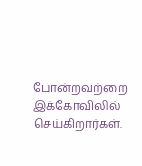போன்றவற்றை இக்கோவிலில் செய்கிறார்கள்.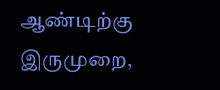ஆண்டிற்கு இருமுறை,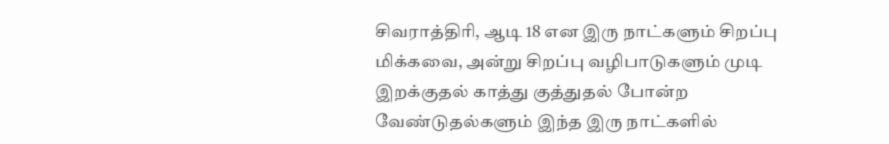சிவராத்திரி, ஆடி 18 என இரு நாட்களும் சிறப்பு மிக்கவை, அன்று சிறப்பு வழிபாடுகளும் முடி இறக்குதல் காத்து குத்துதல் போன்ற வேண்டுதல்களும் இந்த இரு நாட்களில்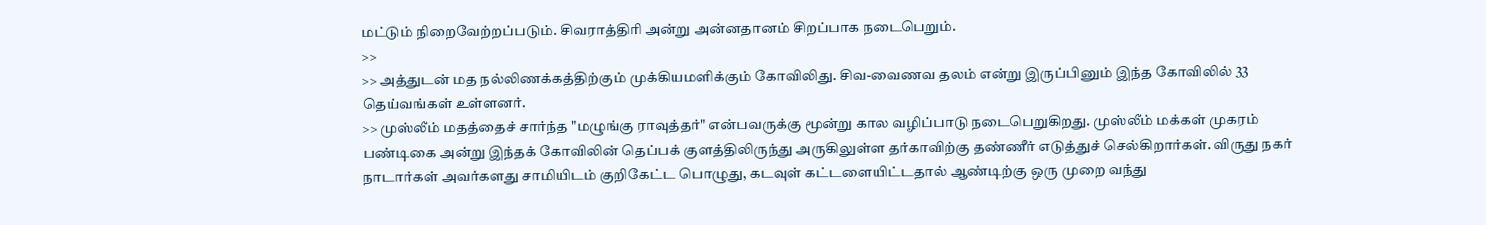மட்டும் நிறைவேற்றப்படும். சிவராத்திரி அன்று அன்னதானம் சிறப்பாக நடைபெறும்.
>>
>> அத்துடன் மத நல்லிணக்கத்திற்கும் முக்கியமளிக்கும் கோவிலிது. சிவ-வைணவ தலம் என்று இருப்பினும் இந்த கோவிலில் 33 தெய்வங்கள் உள்ளனர்.
>> முஸ்லீம் மதத்தைச் சார்ந்த "மழுங்கு ராவுத்தர்" என்பவருக்கு மூன்று கால வழிப்பாடு நடைபெறுகிறது. முஸ்லீம் மக்கள் முகரம் பண்டிகை அன்று இந்தக் கோவிலின் தெப்பக் குளத்திலிருந்து அருகிலுள்ள தர்காவிற்கு தண்ணீர் எடுத்துச் செல்கிறார்கள். விருது நகர் நாடார்கள் அவர்களது சாமியிடம் குறிகேட்ட பொழுது, கடவுள் கட்டளையிட்டதால் ஆண்டிற்கு ஒரு முறை வந்து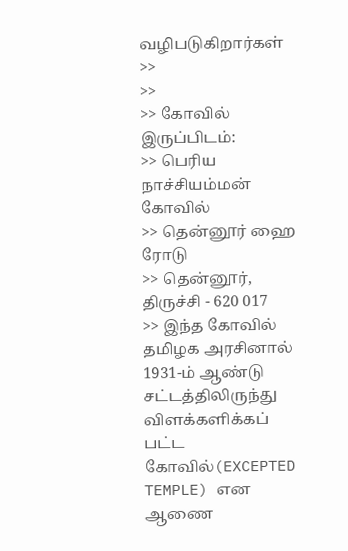வழிபடுகிறார்கள்
>>
>>
>> கோவில் இருப்பிடம்:
>> பெரிய நாச்சியம்மன் கோவில்
>> தென்னூர் ஹை ரோடு
>> தென்னூர், திருச்சி - 620 017
>> இந்த கோவில் தமிழக அரசினால் 1931-ம் ஆண்டு சட்டத்திலிருந்து விளக்களிக்கப் பட்ட கோவில்(EXCEPTED TEMPLE) என ஆணை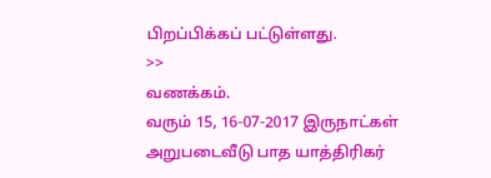பிறப்பிக்கப் பட்டுள்ளது.
>>
வணக்கம்.
வரும் 15, 16-07-2017 இருநாட்கள் அறுபடைவீடு பாத யாத்திரிகர்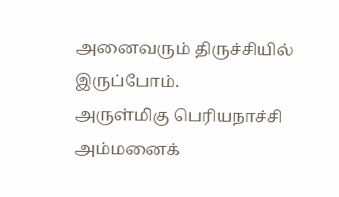அனைவரும் திருச்சியில் இருப்போம்.
அருள்மிகு பெரியநாச்சி அம்மனைக்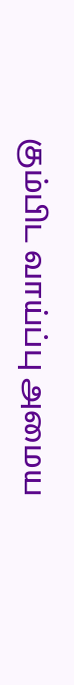கும்பிட வாய்ப்பு அமைய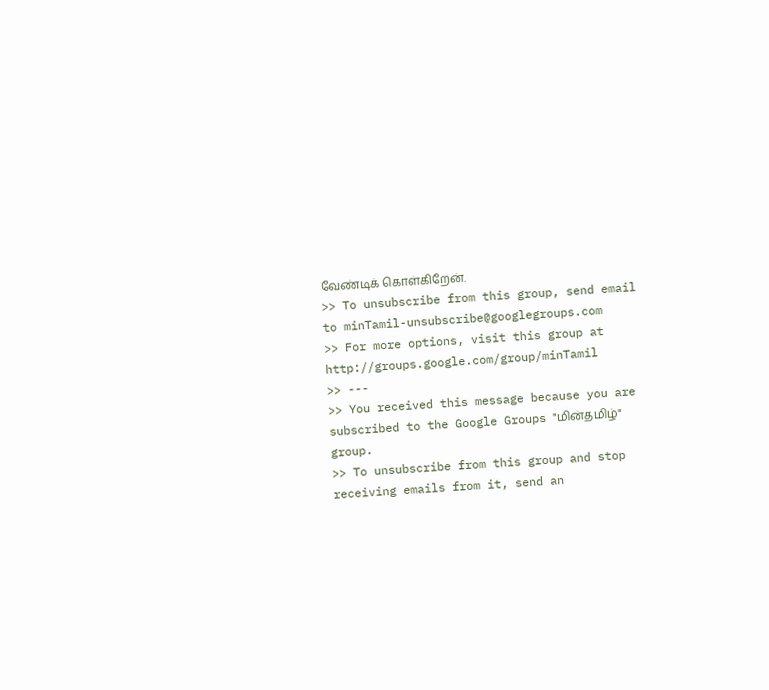வேண்டிக் கொள்கிறேன்.
>> To unsubscribe from this group, send email to minTamil-unsubscribe@googlegroups.com
>> For more options, visit this group at http://groups.google.com/group/minTamil
>> ---
>> You received this message because you are subscribed to the Google Groups "மின்தமிழ்" group.
>> To unsubscribe from this group and stop receiving emails from it, send an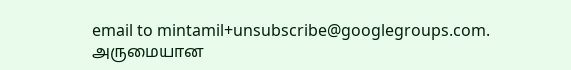email to mintamil+unsubscribe@googlegroups.com.
அருமையான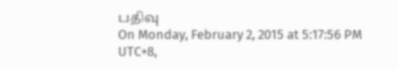பதிவு
On Monday, February 2, 2015 at 5:17:56 PM UTC+8,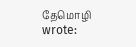தேமொழி wrote: